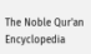The Noble Qur'an Encyclopedia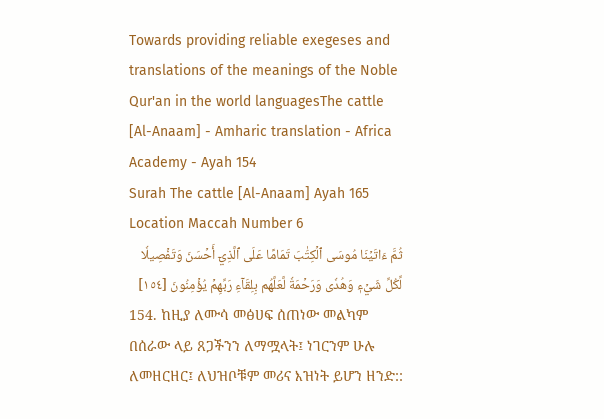Towards providing reliable exegeses and translations of the meanings of the Noble Qur'an in the world languagesThe cattle [Al-Anaam] - Amharic translation - Africa Academy - Ayah 154
Surah The cattle [Al-Anaam] Ayah 165 Location Maccah Number 6
ثُمَّ ءَاتَيۡنَا مُوسَى ٱلۡكِتَٰبَ تَمَامًا عَلَى ٱلَّذِيٓ أَحۡسَنَ وَتَفۡصِيلٗا لِّكُلِّ شَيۡءٖ وَهُدٗى وَرَحۡمَةٗ لَّعَلَّهُم بِلِقَآءِ رَبِّهِمۡ يُؤۡمِنُونَ [١٥٤]
154. ከዚያ ለሙሳ መፅሀፍ ሰጠነው መልካም በሰራው ላይ ጸጋችንን ለማሟላት፤ ነገርንም ሁሉ ለመዘርዘር፤ ለህዝቦቹም መሪና እዝነት ይሆን ዘንድ::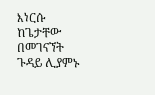እነርሱ ከጌታቸው በመገናኘት ጉዳይ ሊያምኑ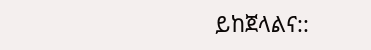ይከጀላልና::